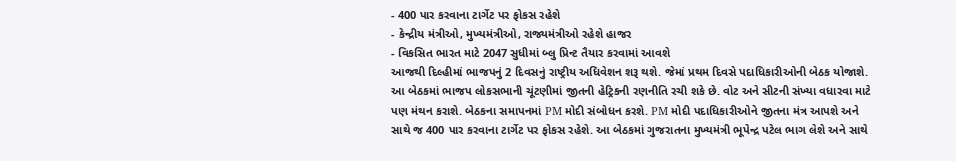- 400 પાર કરવાના ટાર્ગેટ પર ફોકસ રહેશે
- કેન્દ્રીય મંત્રીઓ, મુખ્યમંત્રીઓ, રાજ્યમંત્રીઓ રહેશે હાજર
- વિકસિત ભારત માટે 2047 સુધીમાં બ્લુ પ્રિન્ટ તૈયાર કરવામાં આવશે
આજથી દિલ્હીમાં ભાજપનું 2 દિવસનું રાષ્ટ્રીય અધિવેશન શરૂ થશે. જેમાં પ્રથમ દિવસે પદાધિકારીઓની બેઠક યોજાશે. આ બેઠકમાં ભાજપ લોકસભાની ચૂંટણીમાં જીતની હેટ્રિકની રણનીતિ રચી શકે છે. વોટ અને સીટની સંખ્યા વધારવા માટે પણ મંથન કરાશે. બેઠકના સમાપનમાં PM મોદી સંબોધન કરશે. PM મોદી પદાધિકારીઓને જીતના મંત્ર આપશે અને સાથે જ 400 પાર કરવાના ટાર્ગેટ પર ફોકસ રહેશે. આ બેઠકમાં ગુજરાતના મુખ્યમંત્રી ભૂપેન્દ્ર પટેલ ભાગ લેશે અને સાથે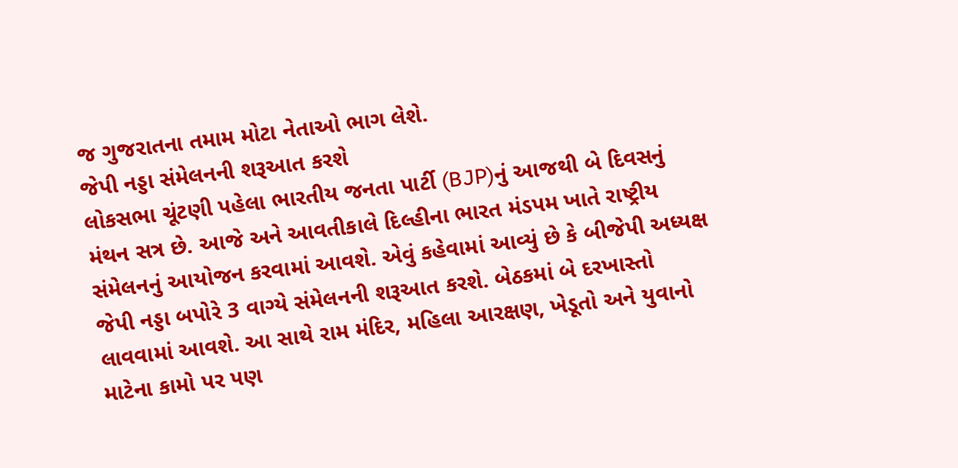જ ગુજરાતના તમામ મોટા નેતાઓ ભાગ લેશે.
જેપી નડ્ડા સંમેલનની શરૂઆત કરશે
લોકસભા ચૂંટણી પહેલા ભારતીય જનતા પાર્ટી (BJP)નું આજથી બે દિવસનું મંથન સત્ર છે. આજે અને આવતીકાલે દિલ્હીના ભારત મંડપમ ખાતે રાષ્ટ્રીય સંમેલનનું આયોજન કરવામાં આવશે. એવું કહેવામાં આવ્યું છે કે બીજેપી અધ્યક્ષ જેપી નડ્ડા બપોરે 3 વાગ્યે સંમેલનની શરૂઆત કરશે. બેઠકમાં બે દરખાસ્તો લાવવામાં આવશે. આ સાથે રામ મંદિર, મહિલા આરક્ષણ, ખેડૂતો અને યુવાનો માટેના કામો પર પણ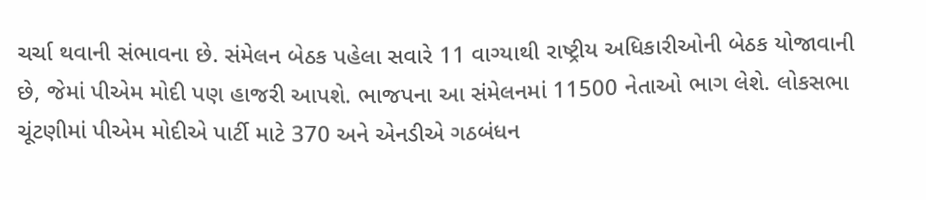ચર્ચા થવાની સંભાવના છે. સંમેલન બેઠક પહેલા સવારે 11 વાગ્યાથી રાષ્ટ્રીય અધિકારીઓની બેઠક યોજાવાની છે, જેમાં પીએમ મોદી પણ હાજરી આપશે. ભાજપના આ સંમેલનમાં 11500 નેતાઓ ભાગ લેશે. લોકસભા ચૂંટણીમાં પીએમ મોદીએ પાર્ટી માટે 370 અને એનડીએ ગઠબંધન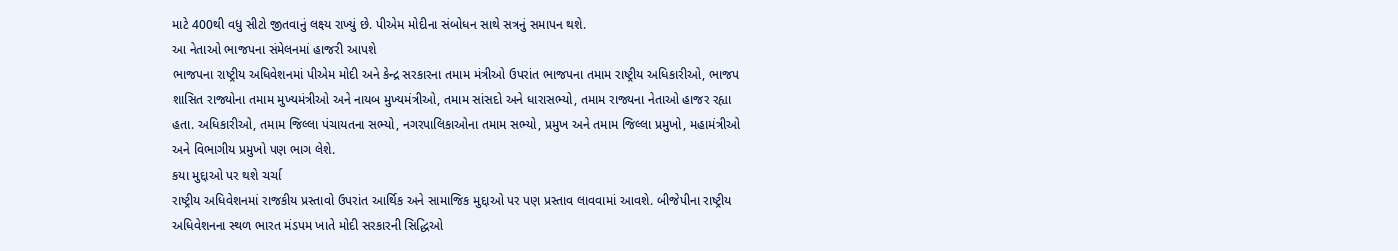માટે 400થી વધુ સીટો જીતવાનું લક્ષ્ય રાખ્યું છે. પીએમ મોદીના સંબોધન સાથે સત્રનું સમાપન થશે.
આ નેતાઓ ભાજપના સંમેલનમાં હાજરી આપશે
ભાજપના રાષ્ટ્રીય અધિવેશનમાં પીએમ મોદી અને કેન્દ્ર સરકારના તમામ મંત્રીઓ ઉપરાંત ભાજપના તમામ રાષ્ટ્રીય અધિકારીઓ, ભાજપ શાસિત રાજ્યોના તમામ મુખ્યમંત્રીઓ અને નાયબ મુખ્યમંત્રીઓ, તમામ સાંસદો અને ધારાસભ્યો, તમામ રાજ્યના નેતાઓ હાજર રહ્યા હતા. અધિકારીઓ, તમામ જિલ્લા પંચાયતના સભ્યો, નગરપાલિકાઓના તમામ સભ્યો, પ્રમુખ અને તમામ જિલ્લા પ્રમુખો, મહામંત્રીઓ અને વિભાગીય પ્રમુખો પણ ભાગ લેશે.
કયા મુદ્દાઓ પર થશે ચર્ચા
રાષ્ટ્રીય અધિવેશનમાં રાજકીય પ્રસ્તાવો ઉપરાંત આર્થિક અને સામાજિક મુદ્દાઓ પર પણ પ્રસ્તાવ લાવવામાં આવશે. બીજેપીના રાષ્ટ્રીય અધિવેશનના સ્થળ ભારત મંડપમ ખાતે મોદી સરકારની સિદ્ધિઓ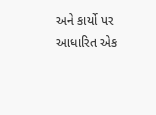અને કાર્યો પર આધારિત એક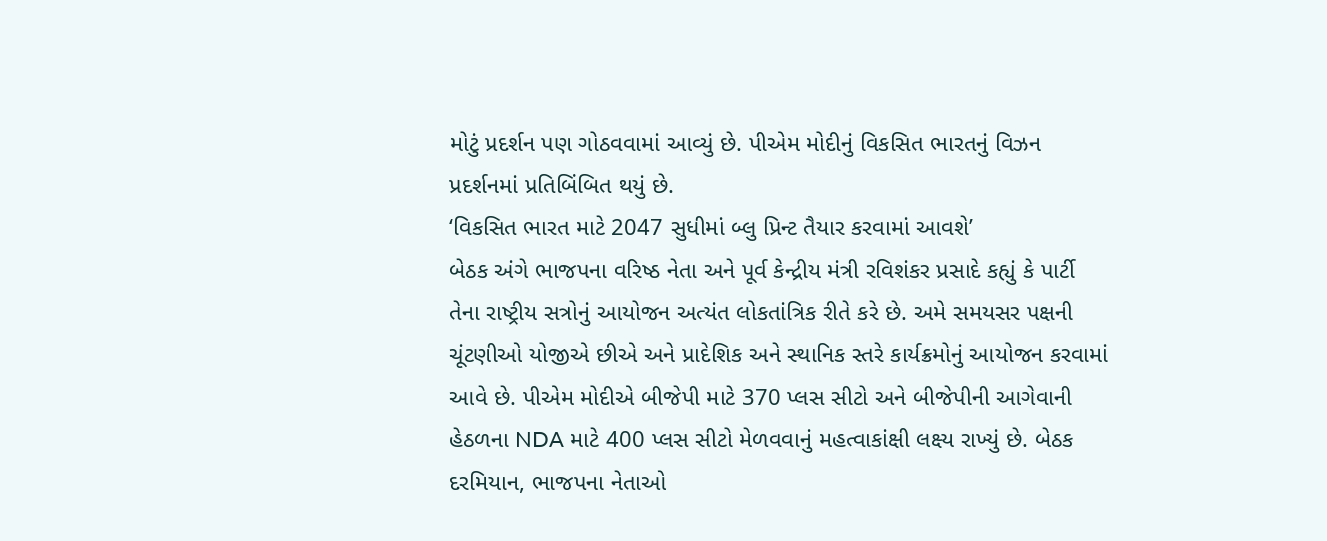મોટું પ્રદર્શન પણ ગોઠવવામાં આવ્યું છે. પીએમ મોદીનું વિકસિત ભારતનું વિઝન પ્રદર્શનમાં પ્રતિબિંબિત થયું છે.
‘વિકસિત ભારત માટે 2047 સુધીમાં બ્લુ પ્રિન્ટ તૈયાર કરવામાં આવશે’
બેઠક અંગે ભાજપના વરિષ્ઠ નેતા અને પૂર્વ કેન્દ્રીય મંત્રી રવિશંકર પ્રસાદે કહ્યું કે પાર્ટી તેના રાષ્ટ્રીય સત્રોનું આયોજન અત્યંત લોકતાંત્રિક રીતે કરે છે. અમે સમયસર પક્ષની ચૂંટણીઓ યોજીએ છીએ અને પ્રાદેશિક અને સ્થાનિક સ્તરે કાર્યક્રમોનું આયોજન કરવામાં આવે છે. પીએમ મોદીએ બીજેપી માટે 370 પ્લસ સીટો અને બીજેપીની આગેવાની હેઠળના NDA માટે 400 પ્લસ સીટો મેળવવાનું મહત્વાકાંક્ષી લક્ષ્ય રાખ્યું છે. બેઠક દરમિયાન, ભાજપના નેતાઓ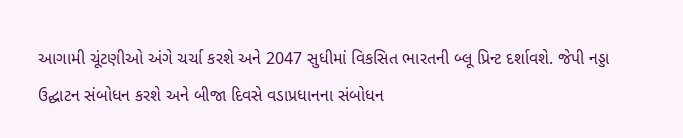આગામી ચૂંટણીઓ અંગે ચર્ચા કરશે અને 2047 સુધીમાં વિકસિત ભારતની બ્લૂ પ્રિન્ટ દર્શાવશે. જેપી નડ્ડા ઉદ્ઘાટન સંબોધન કરશે અને બીજા દિવસે વડાપ્રધાનના સંબોધન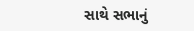સાથે સભાનું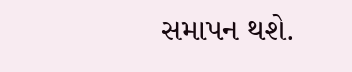સમાપન થશે.